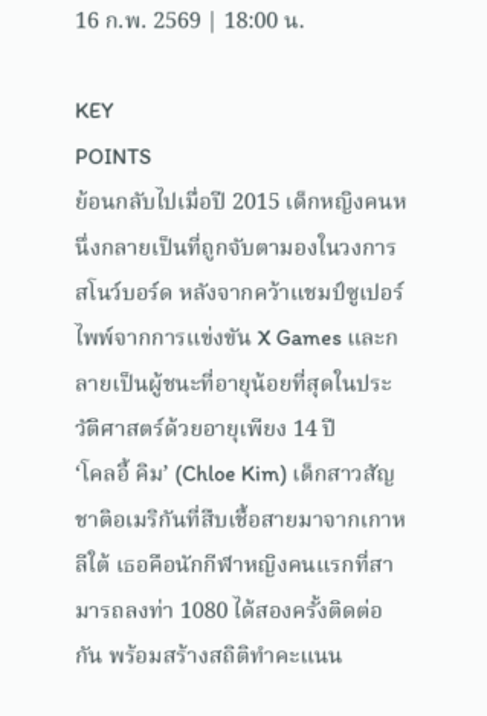16 ก.พ. 2569 | 18:00 น.

KEY
POINTS
ย้อนกลับไปเมื่อปี 2015 เด็กหญิงคนหนึ่งกลายเป็นที่ถูกจับตามองในวงการสโนว์บอร์ด หลังจากคว้าแชมป์ซูเปอร์ไพพ์จากการแข่งขัน X Games และกลายเป็นผู้ชนะที่อายุน้อยที่สุดในประวัติศาสตร์ด้วยอายุเพียง 14 ปี
‘โคลอี้ คิม’ (Chloe Kim) เด็กสาวสัญชาติอเมริกันที่สืบเชื้อสายมาจากเกาหลีใต้ เธอคือนักกีฬาหญิงคนแรกที่สามารถลงท่า 1080 ได้สองครั้งติดต่อกัน พร้อมสร้างสถิติทำคะแนน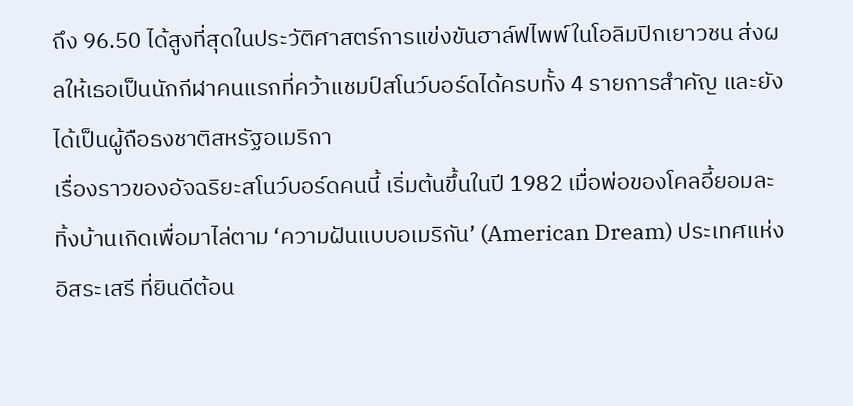ถึง 96.50 ได้สูงที่สุดในประวัติศาสตร์การแข่งขันฮาล์ฟไพพ์ในโอลิมปิกเยาวชน ส่งผลให้เธอเป็นนักกีฬาคนแรกที่คว้าแชมป์สโนว์บอร์ดได้ครบทั้ง 4 รายการสำคัญ และยังได้เป็นผู้ถือธงชาติสหรัฐอเมริกา
เรื่องราวของอัจฉริยะสโนว์บอร์ดคนนี้ เริ่มต้นขึ้นในปี 1982 เมื่อพ่อของโคลอี้ยอมละทิ้งบ้านเกิดเพื่อมาไล่ตาม ‘ความฝันแบบอเมริกัน’ (American Dream) ประเทศแห่งอิสระเสรี ที่ยินดีต้อน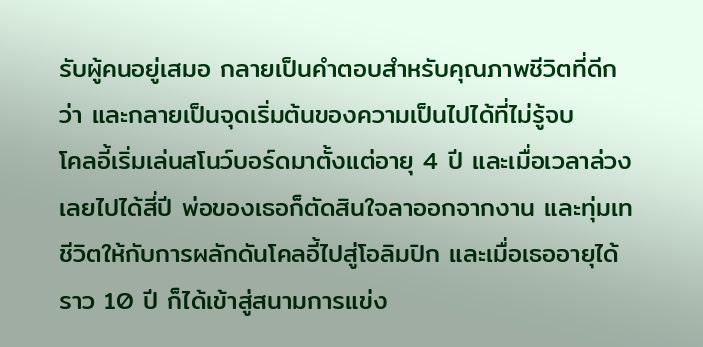รับผู้คนอยู่เสมอ กลายเป็นคำตอบสำหรับคุณภาพชีวิตที่ดีกว่า และกลายเป็นจุดเริ่มต้นของความเป็นไปได้ที่ไม่รู้จบ
โคลอี้เริ่มเล่นสโนว์บอร์ดมาตั้งแต่อายุ 4 ปี และเมื่อเวลาล่วงเลยไปได้สี่ปี พ่อของเธอก็ตัดสินใจลาออกจากงาน และทุ่มเทชีวิตให้กับการผลักดันโคลอี้ไปสู่โอลิมปิก และเมื่อเธออายุได้ราว 10 ปี ก็ได้เข้าสู่สนามการแข่ง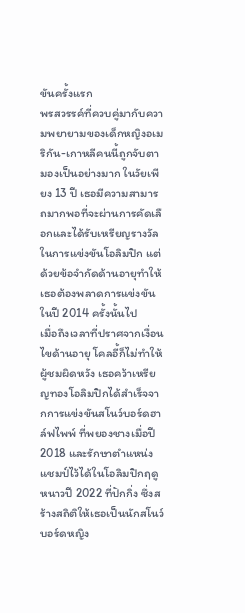ขันครั้งแรก
พรสวรรค์ที่ควบคู่มากับความพยายามของเด็กหญิงอเมริกัน-เกาหลีคนนี้ถูกจับตามองเป็นอย่างมาก ในวัยเพียง 13 ปี เธอมีความสามารถมากพอที่จะผ่านการคัดเลือกและได้รับเหรียญรางวัลในการแข่งขันโอลิมปิก แต่ด้วยข้อจำกัดด้านอายุทำให้เธอต้องพลาดการแข่งขันในปี 2014 ครั้งนั้นไป
เมื่อถึงเวลาที่ปราศจากเงื่อนไขด้านอายุ โคลอี้ก็ไม่ทำให้ผู้ชมผิดหวัง เธอคว้าเหรียญทองโอลิมปิกได้สำเร็จจากการแข่งขันสโนว์บอร์ดฮาล์ฟไพพ์ ที่พยองชางเมื่อปี 2018 และรักษาตำแหน่งแชมป์ไว้ได้ในโอลิมปิกฤดูหนาวปี 2022 ที่ปักกิ่ง ซึ่งสร้างสถิติให้เธอเป็นนักสโนว์บอร์ดหญิง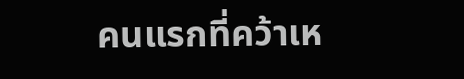คนแรกที่คว้าเห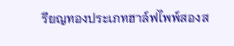รียญทองประเภทฮาล์ฟไพพ์สองส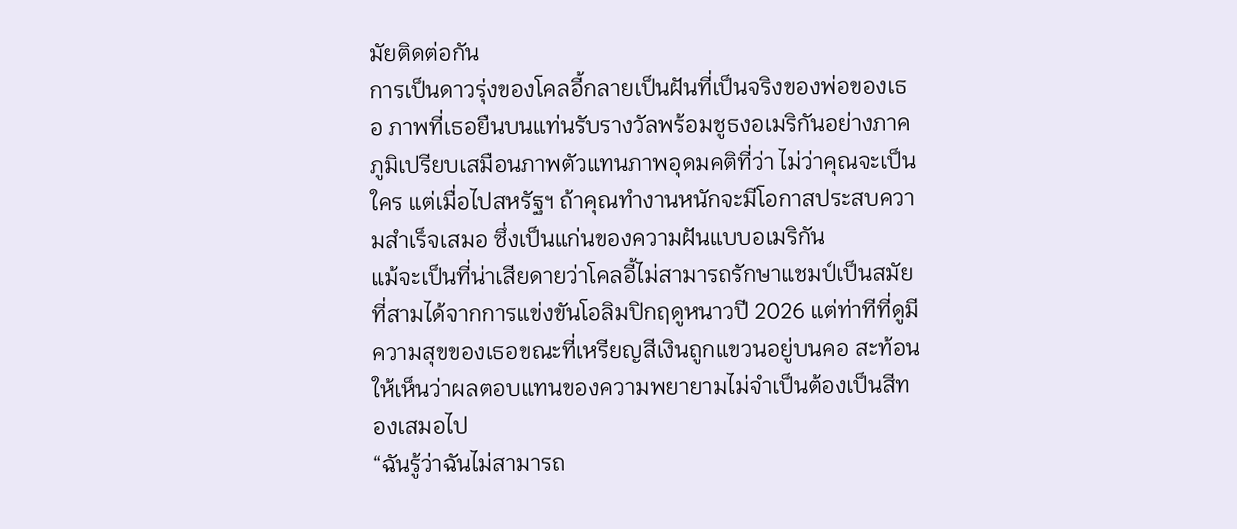มัยติดต่อกัน
การเป็นดาวรุ่งของโคลอี้กลายเป็นฝันที่เป็นจริงของพ่อของเธอ ภาพที่เธอยืนบนแท่นรับรางวัลพร้อมชูธงอเมริกันอย่างภาคภูมิเปรียบเสมือนภาพตัวแทนภาพอุดมคติที่ว่า ไม่ว่าคุณจะเป็นใคร แต่เมื่อไปสหรัฐฯ ถ้าคุณทำงานหนักจะมีโอกาสประสบความสำเร็จเสมอ ซึ่งเป็นแก่นของความฝันแบบอเมริกัน
แม้จะเป็นที่น่าเสียดายว่าโคลอี้ไม่สามารถรักษาแชมป์เป็นสมัยที่สามได้จากการแข่งขันโอลิมปิกฤดูหนาวปี 2026 แต่ท่าทีที่ดูมีความสุขของเธอขณะที่เหรียญสีเงินถูกแขวนอยู่บนคอ สะท้อนให้เห็นว่าผลตอบแทนของความพยายามไม่จำเป็นต้องเป็นสีทองเสมอไป
“ฉันรู้ว่าฉันไม่สามารถ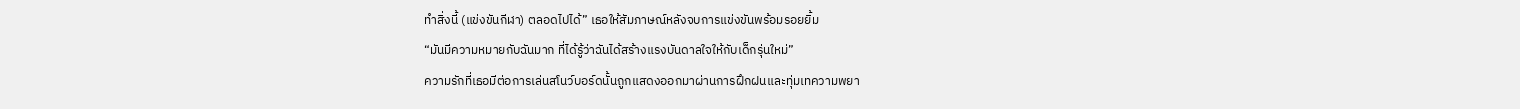ทำสิ่งนี้ (แข่งขันกีฬา) ตลอดไปได้” เธอให้สัมภาษณ์หลังจบการแข่งขันพร้อมรอยยิ้ม
“มันมีความหมายกับฉันมาก ที่ได้รู้ว่าฉันได้สร้างแรงบันดาลใจให้กับเด็กรุ่นใหม่”
ความรักที่เธอมีต่อการเล่นสโนว์บอร์ดนั้นถูกแสดงออกมาผ่านการฝึกฝนและทุ่มเทความพยา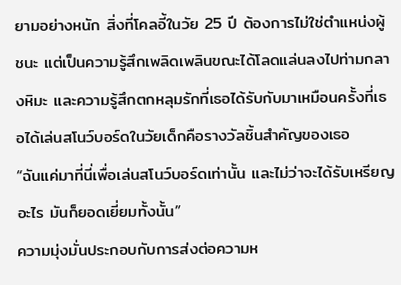ยามอย่างหนัก สิ่งที่โคลอี้ในวัย 25 ปี ต้องการไม่ใช่ตำแหน่งผู้ชนะ แต่เป็นความรู้สึกเพลิดเพลินขณะได้โลดแล่นลงไปท่ามกลางหิมะ และความรู้สึกตกหลุมรักที่เธอได้รับกับมาเหมือนครั้งที่เธอได้เล่นสโนว์บอร์ดในวัยเด็กคือรางวัลชิ้นสำคัญของเธอ
“ฉันแค่มาที่นี่เพื่อเล่นสโนว์บอร์ดเท่านั้น และไม่ว่าจะได้รับเหรียญอะไร มันก็ยอดเยี่ยมทั้งนั้น”
ความมุ่งมั่นประกอบกับการส่งต่อความห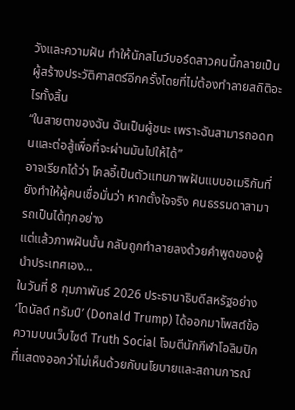วังและความฝัน ทำให้นักสโนว์บอร์ดสาวคนนี้กลายเป็นผู้สร้างประวัติศาสตร์อีกครั้งโดยที่ไม่ต้องทำลายสถิติอะไรทั้งสิ้น
“ในสายตาของฉัน ฉันเป็นผู้ชนะ เพราะฉันสามารถอดทนและต่อสู้เพื่อที่จะผ่านมันไปให้ได้”
อาจเรียกได้ว่า โคลอี้เป็นตัวแทนภาพฝันแบบอเมริกันที่ยังทำให้ผู้คนเชื่อมั่นว่า หากตั้งใจจริง คนธรรมดาสามารถเป็นได้ทุกอย่าง
แต่แล้วภาพฝันนั้น กลับถูกทำลายลงด้วยคำพูดของผู้นำประเทศเอง…
ในวันที่ 8 กุมภาพันธ์ 2026 ประธานาธิบดีสหรัฐอย่าง ‘โดนัลด์ ทรัมป์’ (Donald Trump) ได้ออกมาโพสต์ข้อความบนเว็บไซต์ Truth Social โจมตีนักกีฬาโอลิมปิกที่แสดงออกว่าไม่เห็นด้วยกับนโยบายและสถานการณ์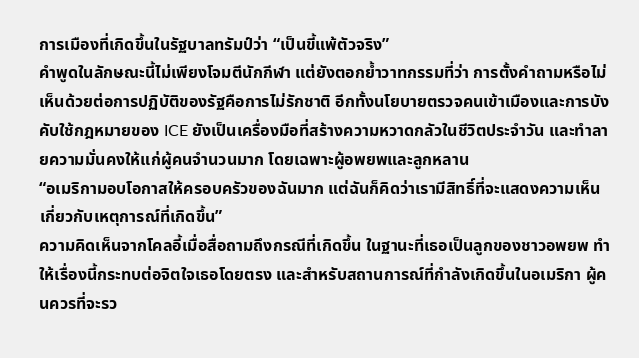การเมืองที่เกิดขึ้นในรัฐบาลทรัมป์ว่า “เป็นขี้แพ้ตัวจริง”
คำพูดในลักษณะนี้ไม่เพียงโจมตีนักกีฬา แต่ยังตอกย้ำวาทกรรมที่ว่า การตั้งคำถามหรือไม่เห็นด้วยต่อการปฏิบัติของรัฐคือการไม่รักชาติ อีกทั้งนโยบายตรวจคนเข้าเมืองและการบังคับใช้กฎหมายของ ICE ยังเป็นเครื่องมือที่สร้างความหวาดกลัวในชีวิตประจำวัน และทำลายความมั่นคงให้แก่ผู้คนจำนวนมาก โดยเฉพาะผู้อพยพและลูกหลาน
“อเมริกามอบโอกาสให้ครอบครัวของฉันมาก แต่ฉันก็คิดว่าเรามีสิทธิ์ที่จะแสดงความเห็นเกี่ยวกับเหตุการณ์ที่เกิดขึ้น”
ความคิดเห็นจากโคลอี้เมื่อสื่อถามถึงกรณีที่เกิดขึ้น ในฐานะที่เธอเป็นลูกของชาวอพยพ ทำให้เรื่องนี้กระทบต่อจิตใจเธอโดยตรง และสำหรับสถานการณ์ที่กำลังเกิดขึ้นในอเมริกา ผู้คนควรที่จะรว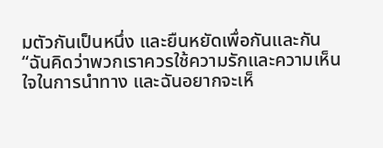มตัวกันเป็นหนึ่ง และยืนหยัดเพื่อกันและกัน
“ฉันคิดว่าพวกเราควรใช้ความรักและความเห็นใจในการนำทาง และฉันอยากจะเห็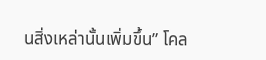นสิ่งเหล่านั้นเพิ่มขึ้น” โคล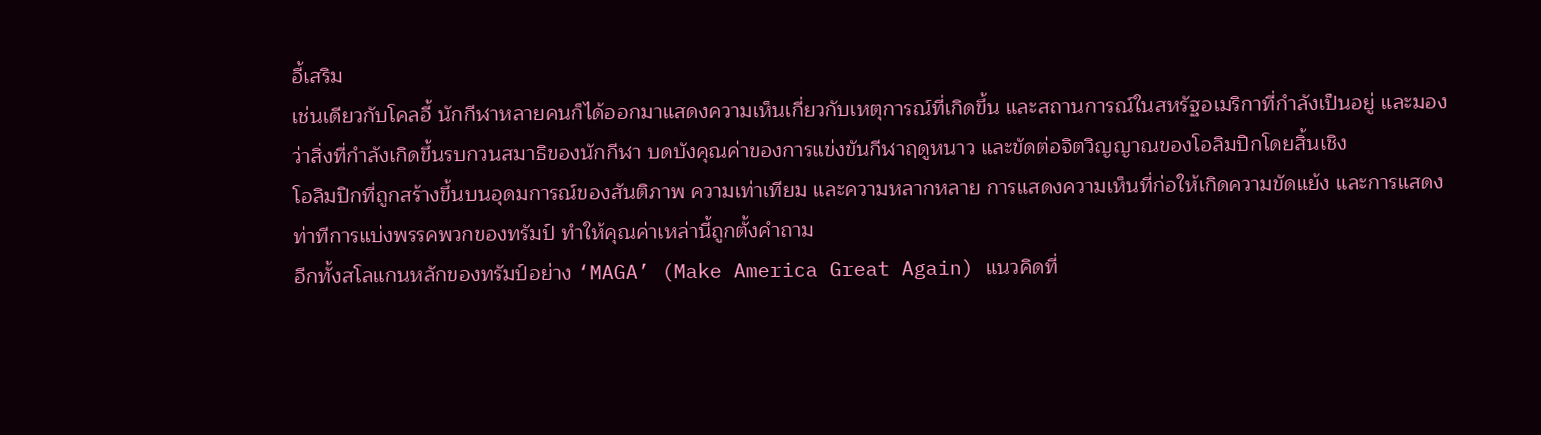อี้เสริม
เช่นเดียวกับโคลอี้ นักกีฬาหลายคนก็ได้ออกมาแสดงความเห็นเกี่ยวกับเหตุการณ์ที่เกิดขึ้น และสถานการณ์ในสหรัฐอเมริกาที่กำลังเป็นอยู่ และมองว่าสิ่งที่กำลังเกิดขึ้นรบกวนสมาธิของนักกีฬา บดบังคุณค่าของการแข่งขันกีฬาฤดูหนาว และขัดต่อจิตวิญญาณของโอลิมปิกโดยสิ้นเชิง
โอลิมปิกที่ถูกสร้างขึ้นบนอุดมการณ์ของสันติภาพ ความเท่าเทียม และความหลากหลาย การแสดงความเห็นที่ก่อให้เกิดความขัดแย้ง และการแสดงท่าทีการแบ่งพรรคพวกของทรัมป์ ทำให้คุณค่าเหล่านี้ถูกตั้งคำถาม
อีกทั้งสโลแกนหลักของทรัมป์อย่าง ‘MAGA’ (Make America Great Again) แนวคิดที่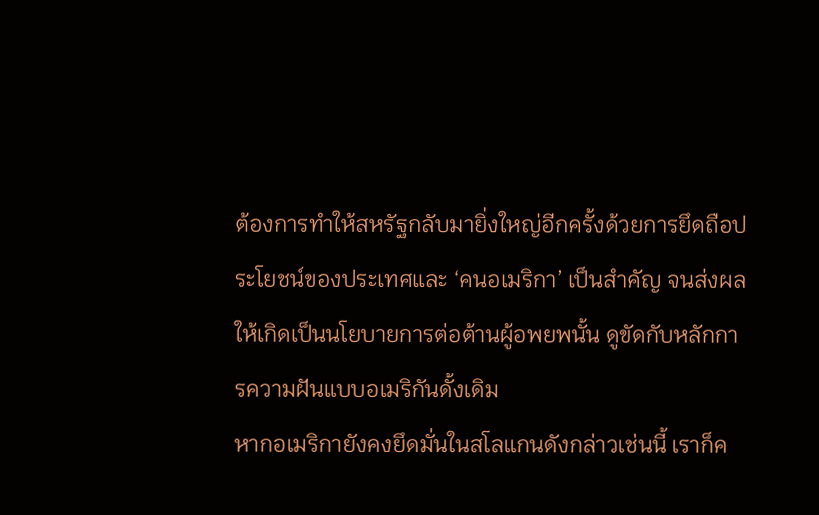ต้องการทำให้สหรัฐกลับมายิ่งใหญ่อีกครั้งด้วยการยึดถือประโยชน์ของประเทศและ ‘คนอเมริกา’ เป็นสำคัญ จนส่งผลให้เกิดเป็นนโยบายการต่อต้านผู้อพยพนั้น ดูขัดกับหลักการความฝันแบบอเมริกันดั้งเดิม
หากอเมริกายังคงยึดมั่นในสโลแกนดังกล่าวเช่นนี้ เราก็ค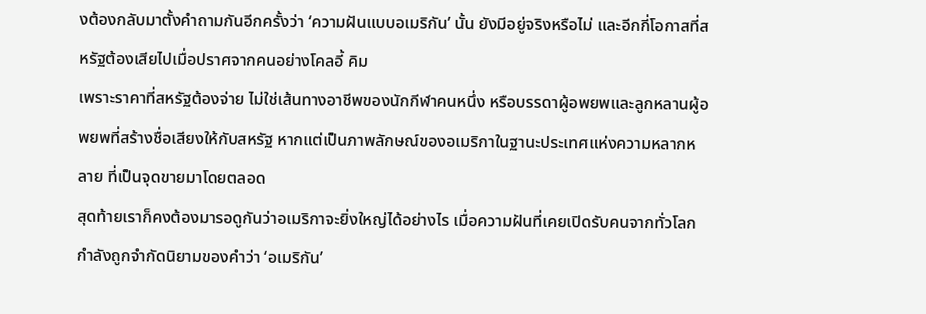งต้องกลับมาตั้งคำถามกันอีกครั้งว่า ‘ความฝันแบบอเมริกัน’ นั้น ยังมีอยู่จริงหรือไม่ และอีกกี่โอกาสที่สหรัฐต้องเสียไปเมื่อปราศจากคนอย่างโคลอี้ คิม
เพราะราคาที่สหรัฐต้องจ่าย ไม่ใช่เส้นทางอาชีพของนักกีฬาคนหนึ่ง หรือบรรดาผู้อพยพและลูกหลานผู้อพยพที่สร้างชื่อเสียงให้กับสหรัฐ หากแต่เป็นภาพลักษณ์ของอเมริกาในฐานะประเทศแห่งความหลากหลาย ที่เป็นจุดขายมาโดยตลอด
สุดท้ายเราก็คงต้องมารอดูกันว่าอเมริกาจะยิ่งใหญ่ได้อย่างไร เมื่อความฝันที่เคยเปิดรับคนจากทั่วโลก กำลังถูกจำกัดนิยามของคำว่า ‘อเมริกัน’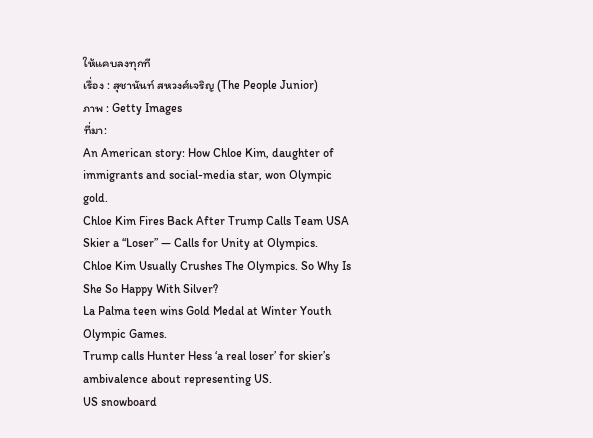ให้แคบลงทุกที
เรื่อง : สุชานันท์ สหวงศ์เจริญ (The People Junior)
ภาพ : Getty Images
ที่มา:
An American story: How Chloe Kim, daughter of immigrants and social-media star, won Olympic gold.
Chloe Kim Fires Back After Trump Calls Team USA Skier a “Loser” — Calls for Unity at Olympics.
Chloe Kim Usually Crushes The Olympics. So Why Is She So Happy With Silver?
La Palma teen wins Gold Medal at Winter Youth Olympic Games.
Trump calls Hunter Hess ‘a real loser’ for skier’s ambivalence about representing US.
US snowboard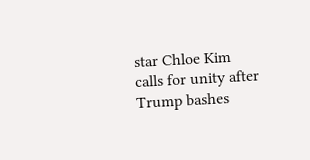star Chloe Kim calls for unity after Trump bashes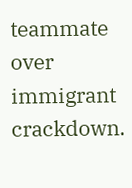teammate over immigrant crackdown.